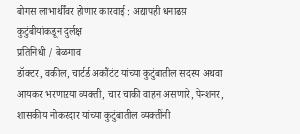बोगस लाभार्थींवर होणार कारवाई : अद्यापही धनाढय़ कुटुंबीयांकडून दुर्लक्ष
प्रतिनिधी / बेळगाव
डॉक्टर, वकील, चार्टर्ड अकौंटंट यांच्या कुटुंबातील सदस्य अथवा आयकर भरणाऱया व्यक्ती, चार चाकी वाहन असणारे, पेन्शनर, शासकीय नोकरदार यांच्या कुटुंबातील व्यक्तींनी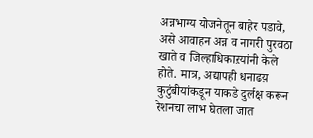अन्नभाग्य योजनेतून बाहेर पडावे, असे आवाहन अन्न व नागरी पुरवठा खाते व जिल्हाधिकाऱयांनी केले होते. मात्र, अद्यापही धनाढय़ कुटुंबीयांकडून याकडे दुर्लक्ष करून रेशनचा लाभ घेतला जात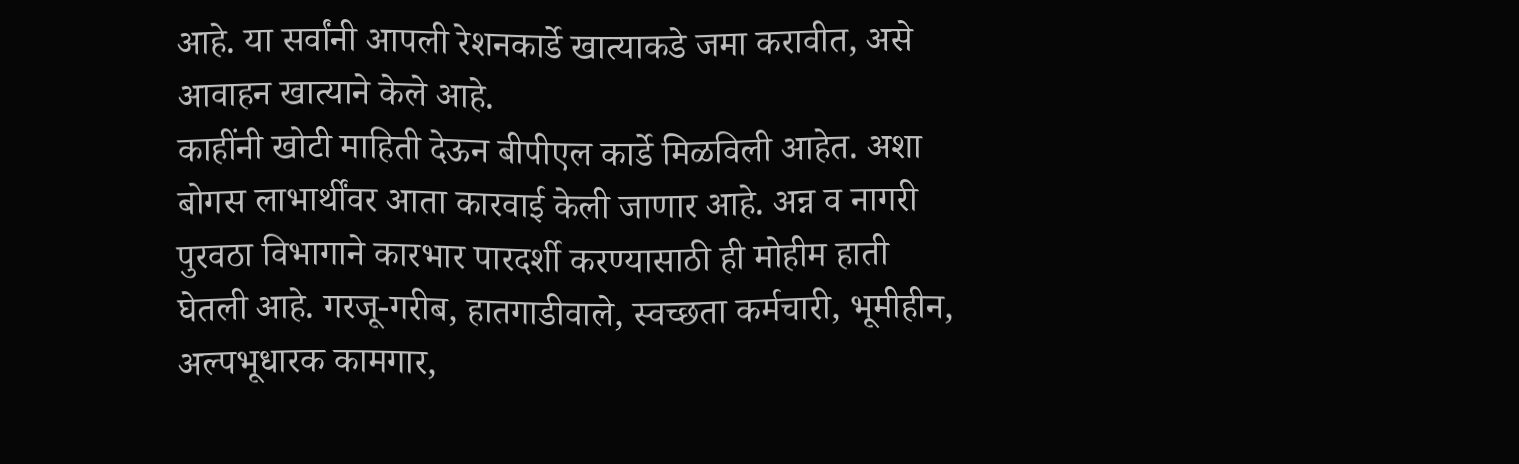आहे. या सर्वांनी आपली रेशनकार्डे खात्याकडे जमा करावीत, असे आवाहन खात्याने केले आहे.
काहींनी खोटी माहिती देऊन बीपीएल कार्डे मिळविली आहेत. अशा बोगस लाभार्थींवर आता कारवाई केली जाणार आहे. अन्न व नागरी पुरवठा विभागाने कारभार पारदर्शी करण्यासाठी ही मोहीम हाती घेतली आहे. गरजू-गरीब, हातगाडीवाले, स्वच्छता कर्मचारी, भूमीहीन, अल्पभूधारक कामगार,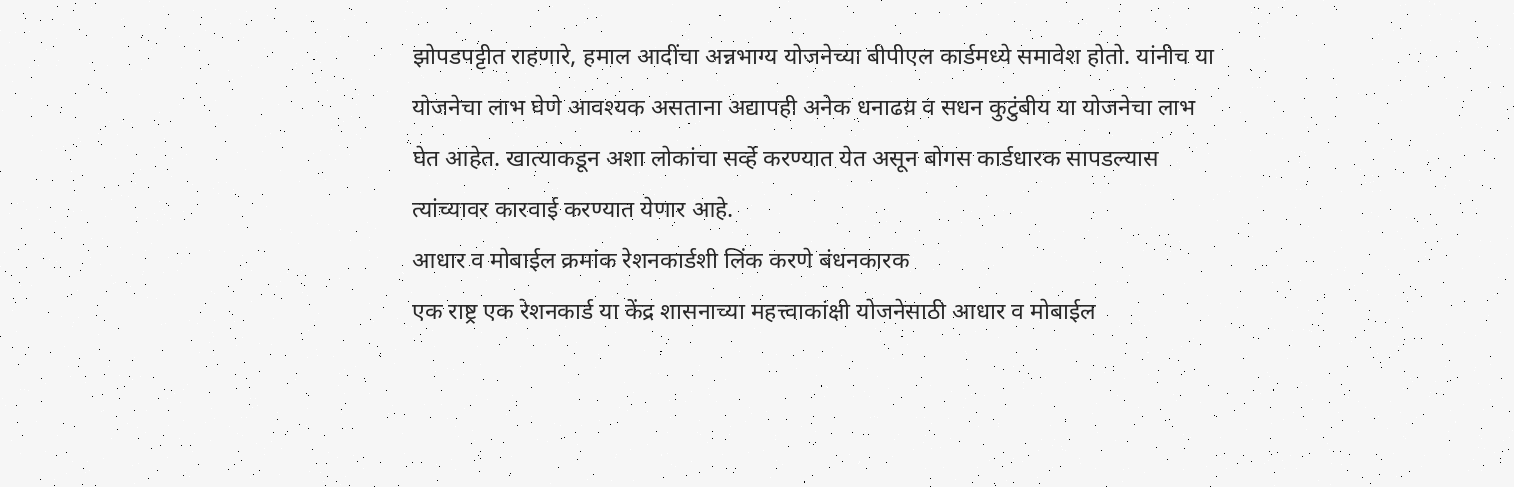झोपडपट्टीत राहणारे, हमाल आदींचा अन्नभाग्य योजनेच्या बीपीएल कार्डमध्ये समावेश होतो. यांनीच या योजनेचा लाभ घेणे आवश्यक असताना अद्यापही अनेक धनाढय़ व सधन कुटुंबीय या योजनेचा लाभ घेत आहेत. खात्याकडून अशा लोकांचा सर्व्हे करण्यात येत असून बोगस कार्डधारक सापडल्यास त्यांच्यावर कारवाई करण्यात येणार आहे.
आधार व मोबाईल क्रमांक रेशनकार्डशी लिंक करणे बंधनकारक
एक राष्ट्र एक रेशनकार्ड या केंद्र शासनाच्या महत्त्वाकांक्षी योजनेसाठी आधार व मोबाईल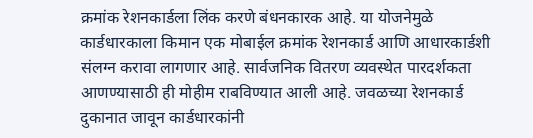क्रमांक रेशनकार्डला लिंक करणे बंधनकारक आहे. या योजनेमुळे कार्डधारकाला किमान एक मोबाईल क्रमांक रेशनकार्ड आणि आधारकार्डशी संलग्न करावा लागणार आहे. सार्वजनिक वितरण व्यवस्थेत पारदर्शकता आणण्यासाठी ही मोहीम राबविण्यात आली आहे. जवळच्या रेशनकार्ड दुकानात जावून कार्डधारकांनी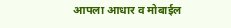आपला आधार व मोबाईल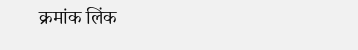क्रमांक लिंक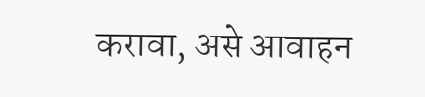करावा, असे आवाहन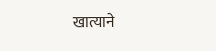खात्याने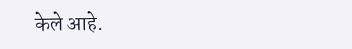केले आहे.